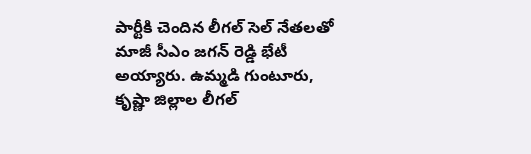పార్టీకి చెందిన లీగల్ సెల్ నేతలతో మాజీ సీఎం జగన్ రెడ్డి భేటీ అయ్యారు. ఉమ్మడి గుంటూరు, కృష్ణా జిల్లాల లీగల్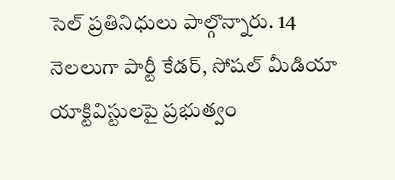సెల్ ప్రతినిధులు పాల్గొన్నారు. 14 నెలలుగా పార్టీ కేడర్, సోషల్ మీడియా యాక్టివిస్టులపై ప్రభుత్వం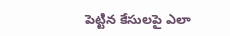పెట్టిన కేసులపై ఎలా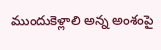ముందుకెళ్లాలి అన్న అంశంపై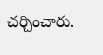చర్చించారు.